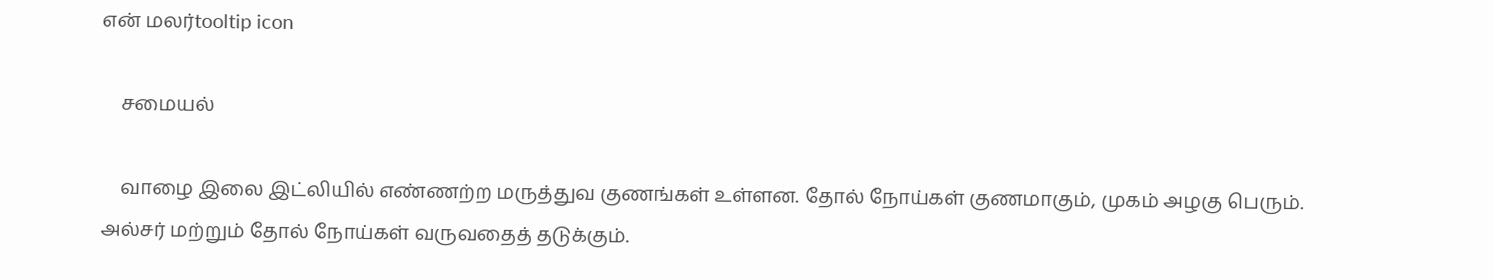என் மலர்tooltip icon

    சமையல்

    வாழை இலை இட்லியில் எண்ணற்ற மருத்துவ குணங்கள் உள்ளன. தோல் நோய்கள் குணமாகும், முகம் அழகு பெரும். அல்சர் மற்றும் தோல் நோய்கள் வருவதைத் தடுக்கும்.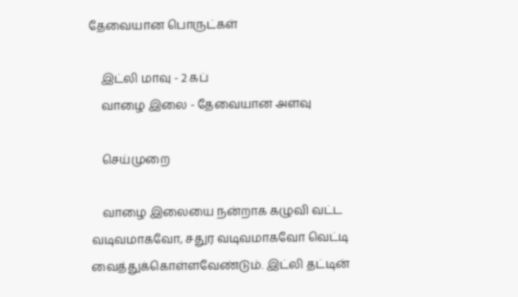தேவையான பொருட்கள்

    இட்லி மாவு - 2 கப்
    வாழை இலை - தேவையான அளவு

    செய்முறை

    வாழை இலையை நன்றாக கழுவி வட்ட வடிவமாகவோ, சதுர வடிவமாகவோ வெட்டி வைத்துக்கொள்ளவேண்டும். இட்லி தட்டின்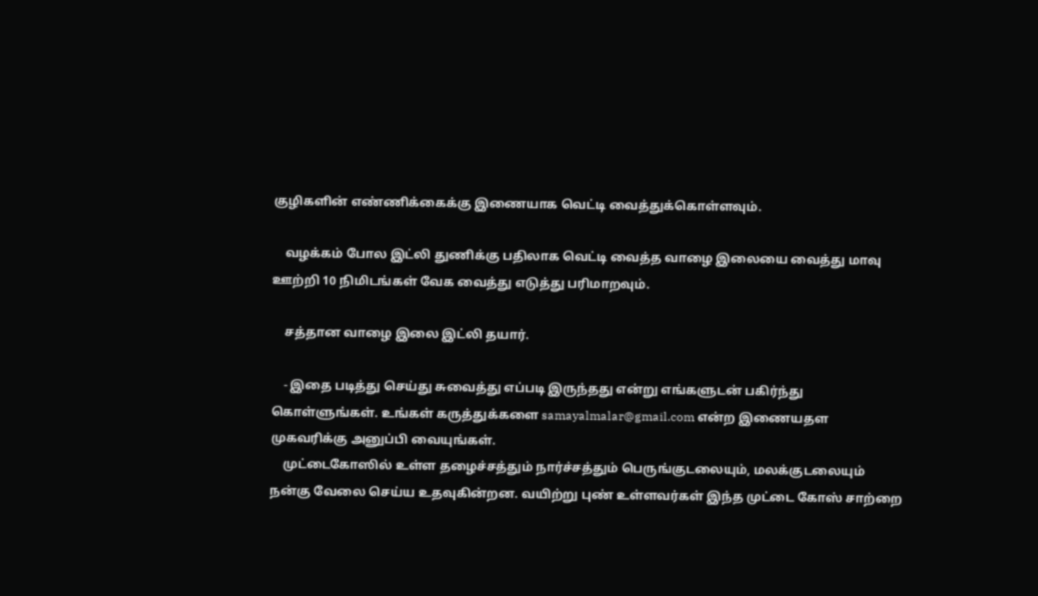குழிகளின் எண்ணிக்கைக்கு இணையாக வெட்டி வைத்துக்கொள்ளவும்.

    வழக்கம் போல இட்லி துணிக்கு பதிலாக வெட்டி வைத்த வாழை இலையை வைத்து மாவு ஊற்றி 10 நிமிடங்கள் வேக வைத்து எடுத்து பரிமாறவும்.

    சத்தான வாழை இலை இட்லி தயார்.

    - இதை படித்து செய்து சுவைத்து எப்படி இருந்தது என்று எங்களுடன் பகிர்ந்து கொள்ளுங்கள். உங்கள் கருத்துக்களை samayalmalar@gmail.com என்ற இணையதள முகவரிக்கு அனுப்பி வையுங்கள்.
    முட்டைகோஸில் உள்ள தழைச்சத்தும் நார்ச்சத்தும் பெருங்குடலையும், மலக்குடலையும் நன்கு வேலை செய்ய உதவுகின்றன. வயிற்று புண் உள்ளவர்கள் இந்த முட்டை கோஸ் சாற்றை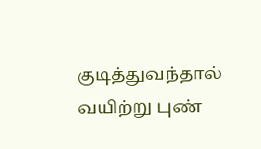குடித்துவந்தால் வயிற்று புண்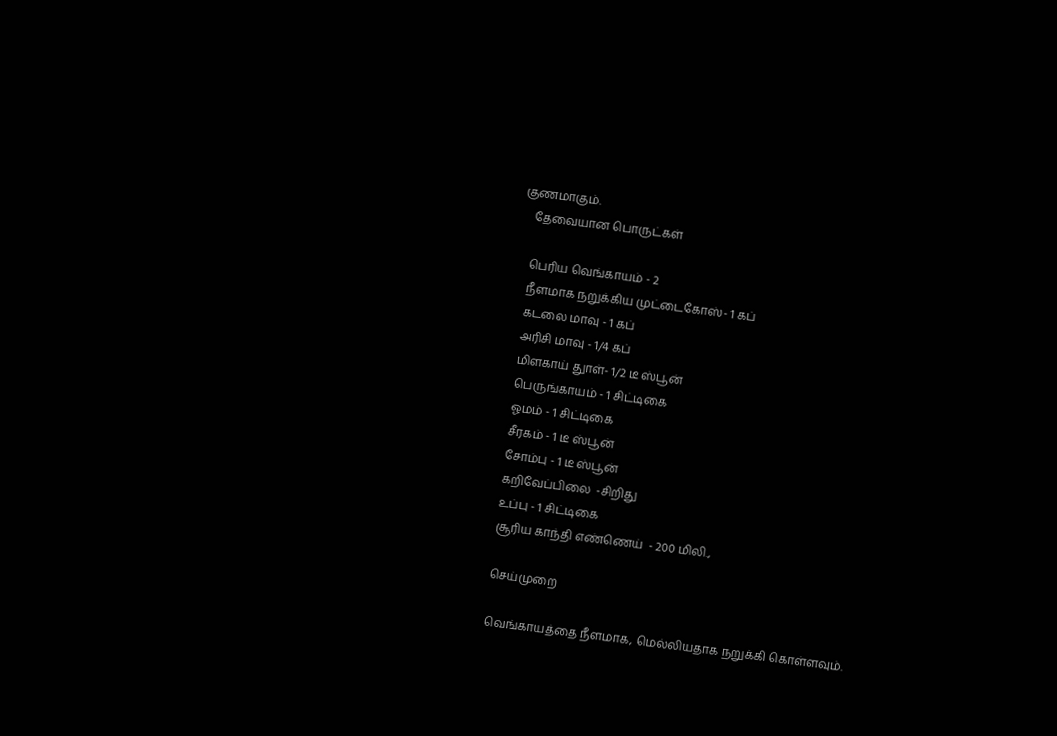குணமாகும்.
    தேவையான பொருட்கள்

    பெரிய வெங்காயம் - 2
    நீளமாக நறுக்கிய முட்டைகோஸ்- 1 கப்
    கடலை மாவு - 1 கப்
    அரிசி மாவு - 1/4 கப்
    மிளகாய் துாள்- 1/2 டீ ஸ்பூன்
    பெருங்காயம் - 1 சிட்டிகை
    ஓமம் - 1 சிட்டிகை
    சீரகம் - 1 டீ ஸ்பூன்
    சோம்பு - 1 டீ ஸ்பூன்
    கறிவேப்பிலை  -சிறிது
    உப்பு - 1 சிட்டிகை
    சூரிய காந்தி எண்ணெய்  - 200 மிலி.,

    செய்முறை

    வெங்காயத்தை நீளமாக, மெல்லியதாக நறுக்கி கொள்ளவும்.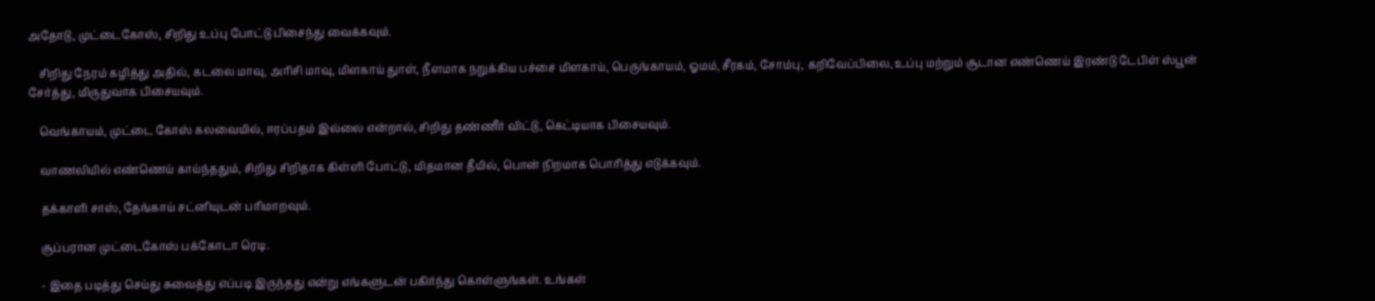அதோடு, முட்டைகோஸ், சிறிது உப்பு போட்டு பிசைந்து வைக்கவும்.

    சிறிது நேரம் கழித்து அதில், கடலை மாவு, அரிசி மாவு, மிளகாய் துாள், நீளமாக நறுக்கிய பச்சை மிளகாய், பெருங்காயம், ஓமம், சீரகம், சோம்பு, கறிவேப்பிலை, உப்பு மற்றும் சூடான எண்ணெய் இரண்டு டேபிள் ஸ்பூன் சேர்த்து, மிருதுவாக பிசையவும்.

    வெங்காயம், முட்டை கோஸ் கலவையில், ஈரப்பதம் இல்லை என்றால், சிறிது தண்ணீர் விட்டு, கெட்டியாக பிசையவும்.

    வாணலியில் எண்ணெய் காய்ந்ததும், சிறிது சிறிதாக கிள்ளி போட்டு, மிதமான தீயில், பொன் நிறமாக பொரித்து எடுக்கவும்.

    தக்காளி சாஸ், தேங்காய் சட்னியுடன் பரிமாறவும்.

    சூப்பரான முட்டைகோஸ் பக்கோடா ரெடி.

    - இதை படித்து செய்து சுவைத்து எப்படி இருந்தது என்று எங்களுடன் பகிர்ந்து கொள்ளுங்கள். உங்கள்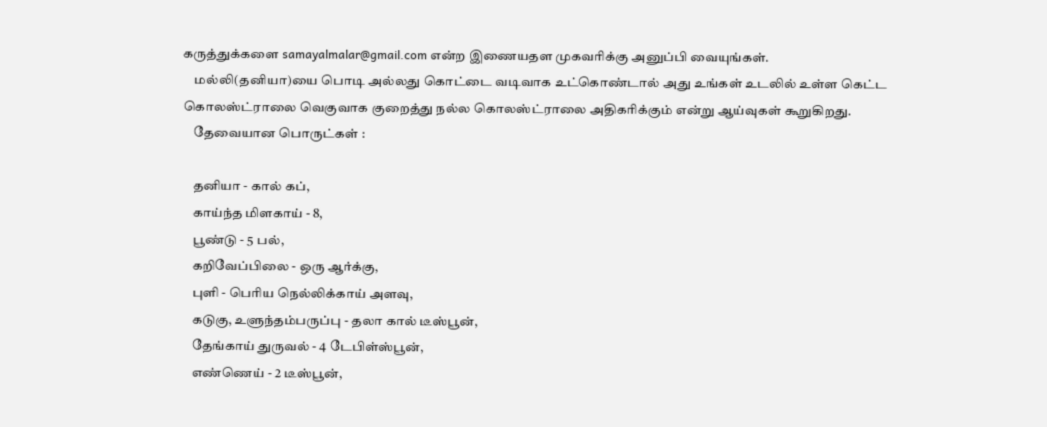கருத்துக்களை samayalmalar@gmail.com என்ற இணையதள முகவரிக்கு அனுப்பி வையுங்கள்.
    மல்லி(தனியா)யை பொடி அல்லது கொட்டை வடிவாக உட்கொண்டால் அது உங்கள் உடலில் உள்ள கெட்ட கொலஸ்ட்ராலை வெகுவாக குறைத்து நல்ல கொலஸ்ட்ராலை அதிகரிக்கும் என்று ஆய்வுகள் கூறுகிறது.
    தேவையான பொருட்கள் :

    தனியா - கால் கப்,
    காய்ந்த மிளகாய் - 8,
    பூண்டு - 5 பல்,
    கறிவேப்பிலை - ஒரு ஆர்க்கு,
    புளி - பெரிய நெல்லிக்காய் அளவு,
    கடுகு, உளுந்தம்பருப்பு - தலா கால் டீஸ்பூன்,
    தேங்காய் துருவல் - 4 டேபிள்ஸ்பூன்,
    எண்ணெய் - 2 டீஸ்பூன்,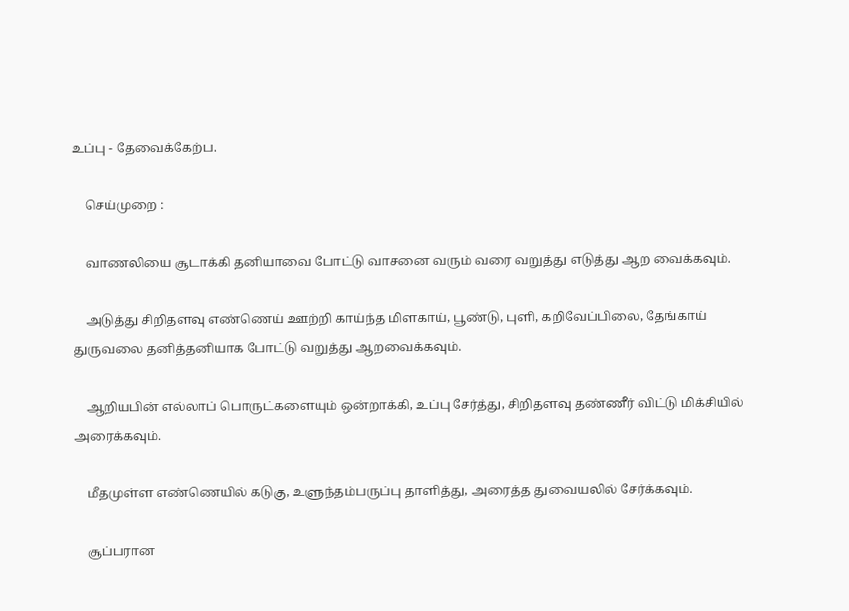உப்பு - தேவைக்கேற்ப.

    செய்முறை :

    வாணலியை சூடாக்கி தனியாவை போட்டு வாசனை வரும் வரை வறுத்து எடுத்து ஆற வைக்கவும்.

    அடுத்து சிறிதளவு எண்ணெய் ஊற்றி காய்ந்த மிளகாய், பூண்டு, புளி, கறிவேப்பிலை, தேங்காய் துருவலை தனித்தனியாக போட்டு வறுத்து ஆறவைக்கவும்.

    ஆறியபின் எல்லாப் பொருட்களையும் ஒன்றாக்கி, உப்பு சேர்த்து, சிறிதளவு தண்ணீர் விட்டு மிக்சியில் அரைக்கவும்.

    மீதமுள்ள எண்ணெயில் கடுகு, உளுந்தம்பருப்பு தாளித்து, அரைத்த துவையலில் சேர்க்கவும்.

    சூப்பரான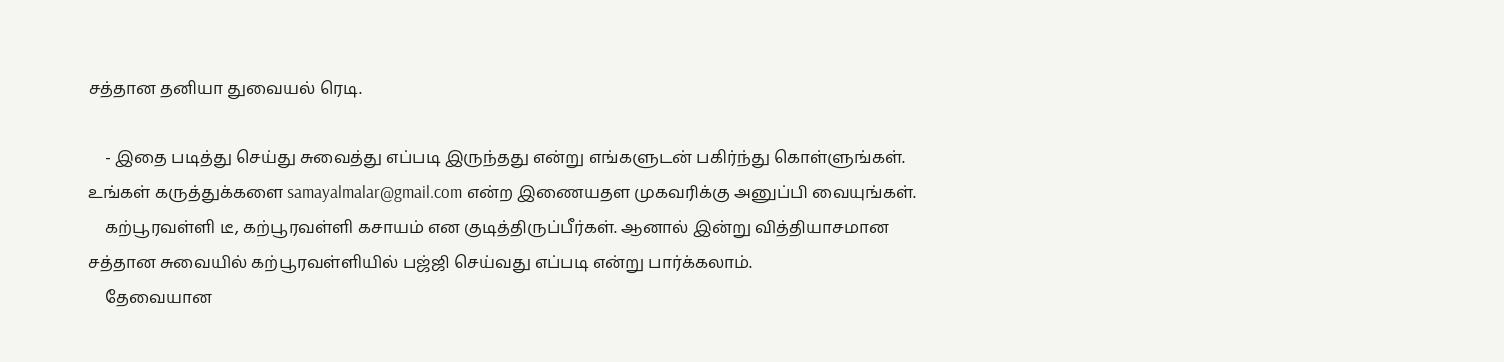சத்தான தனியா துவையல் ரெடி.

    - இதை படித்து செய்து சுவைத்து எப்படி இருந்தது என்று எங்களுடன் பகிர்ந்து கொள்ளுங்கள். உங்கள் கருத்துக்களை samayalmalar@gmail.com என்ற இணையதள முகவரிக்கு அனுப்பி வையுங்கள்.
    கற்பூரவள்ளி டீ, கற்பூரவள்ளி கசாயம் என குடித்திருப்பீர்கள். ஆனால் இன்று வித்தியாசமான சத்தான சுவையில் கற்பூரவள்ளியில் பஜ்ஜி செய்வது எப்படி என்று பார்க்கலாம்.
    தேவையான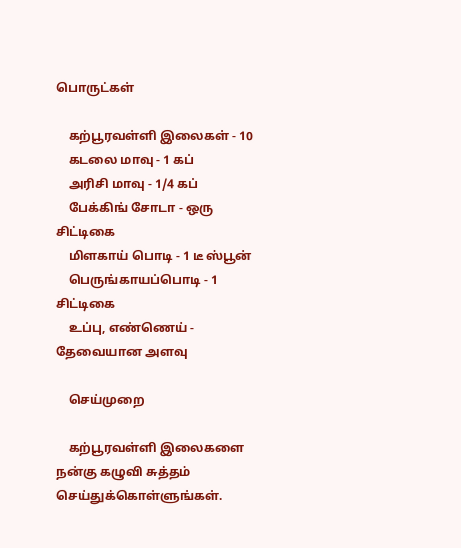பொருட்கள்

    கற்பூரவள்ளி இலைகள் - 10
    கடலை மாவு - 1 கப்
    அரிசி மாவு - 1/4 கப்
    பேக்கிங் சோடா - ஒரு சிட்டிகை
    மிளகாய் பொடி - 1 டீ ஸ்பூன்
    பெருங்காயப்பொடி - 1 சிட்டிகை
    உப்பு, எண்ணெய் - தேவையான அளவு

    செய்முறை

    கற்பூரவள்ளி இலைகளை நன்கு கழுவி சுத்தம் செய்துக்கொள்ளுங்கள்.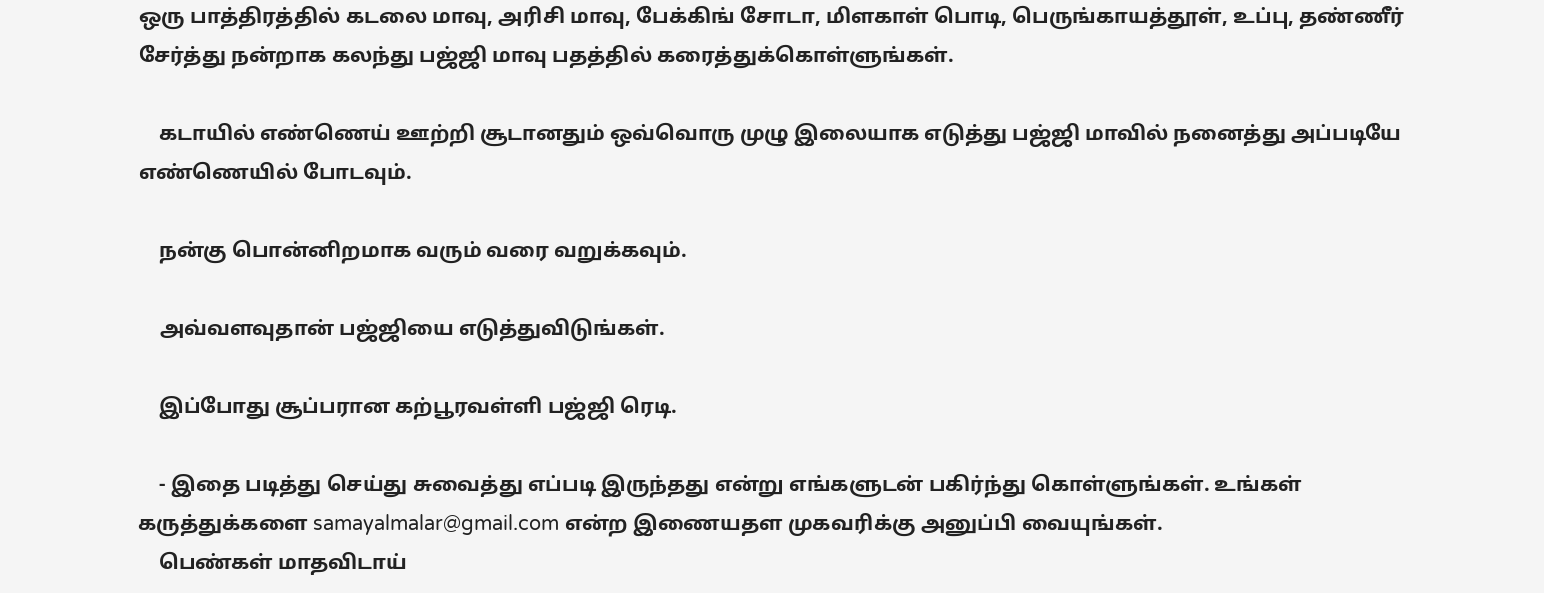ஒரு பாத்திரத்தில் கடலை மாவு, அரிசி மாவு, பேக்கிங் சோடா, மிளகாள் பொடி, பெருங்காயத்தூள், உப்பு, தண்ணீர் சேர்த்து நன்றாக கலந்து பஜ்ஜி மாவு பதத்தில் கரைத்துக்கொள்ளுங்கள்.

    கடாயில் எண்ணெய் ஊற்றி சூடானதும் ஒவ்வொரு முழு இலையாக எடுத்து பஜ்ஜி மாவில் நனைத்து அப்படியே எண்ணெயில் போடவும்.

    நன்கு பொன்னிறமாக வரும் வரை வறுக்கவும்.

    அவ்வளவுதான் பஜ்ஜியை எடுத்துவிடுங்கள்.

    இப்போது சூப்பரான கற்பூரவள்ளி பஜ்ஜி ரெடி.

    - இதை படித்து செய்து சுவைத்து எப்படி இருந்தது என்று எங்களுடன் பகிர்ந்து கொள்ளுங்கள். உங்கள் கருத்துக்களை samayalmalar@gmail.com என்ற இணையதள முகவரிக்கு அனுப்பி வையுங்கள்.
    பெண்கள் மாதவிடாய்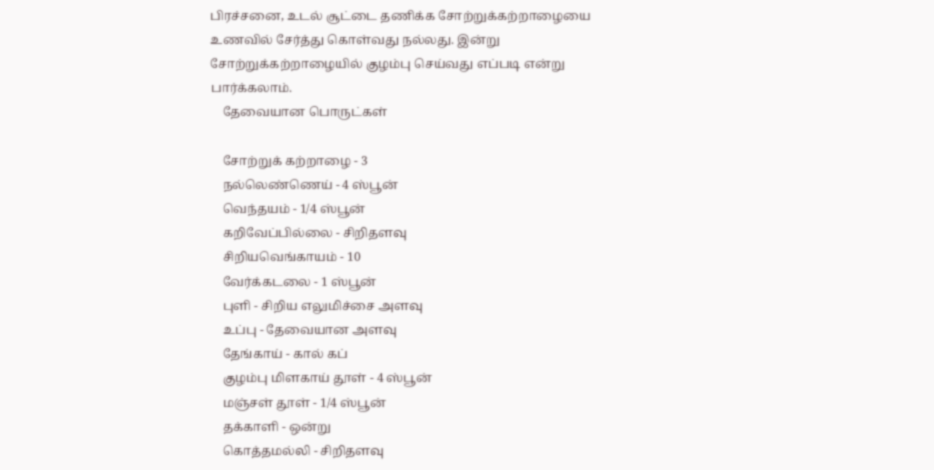பிரச்சனை, உடல் சூட்டை தணிக்க சோற்றுக்கற்றாழையை உணவில் சேர்த்து கொள்வது நல்லது. இன்று சோற்றுக்கற்றாழையில் குழம்பு செய்வது எப்படி என்று பார்க்கலாம்.
    தேவையான பொருட்கள்

    சோற்றுக் கற்றாழை - 3
    நல்லெண்ணெய் - 4 ஸ்பூன்
    வெந்தயம் - 1/4 ஸ்பூன்
    கறிவேப்பில்லை - சிறிதளவு
    சிறியவெங்காயம் - 10
    வேர்க்கடலை - 1 ஸ்பூன்
    புளி - சிறிய எலுமிச்சை அளவு
    உப்பு - தேவையான அளவு
    தேங்காய் - கால் கப்
    குழம்பு மிளகாய் தூள் - 4 ஸ்பூன்
    மஞ்சள் தூள் - 1/4 ஸ்பூன்
    தக்காளி - ஒன்று
    கொத்தமல்லி - சிறிதளவு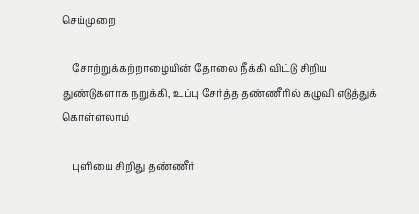செய்முறை

    சோற்றுக்கற்றாழையின் தோலை நீக்கி விட்டு சிறிய துண்டுகளாக நறுக்கி, உப்பு சேர்த்த தண்ணீரில் கழுவி எடுத்துக் கொள்ளலாம்

    புளியை சிறிது தண்ணீர்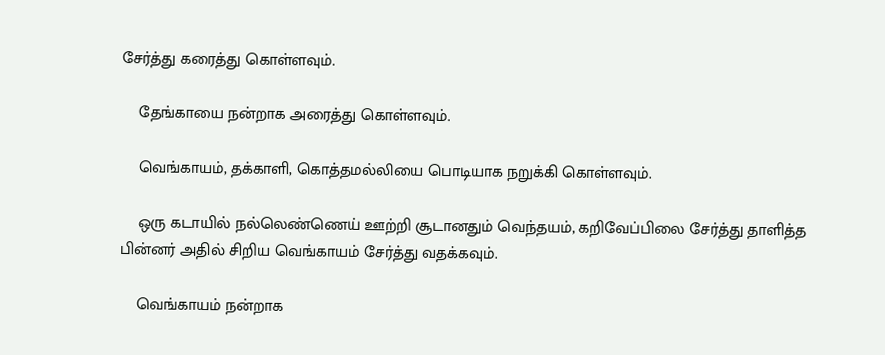சேர்த்து கரைத்து கொள்ளவும்.

    தேங்காயை நன்றாக அரைத்து கொள்ளவும்.

    வெங்காயம், தக்காளி, கொத்தமல்லியை பொடியாக நறுக்கி கொள்ளவும்.

    ஒரு கடாயில் நல்லெண்ணெய் ஊற்றி சூடானதும் வெந்தயம், கறிவேப்பிலை சேர்த்து தாளித்த பின்னர் அதில் சிறிய வெங்காயம் சேர்த்து வதக்கவும்.

    வெங்காயம் நன்றாக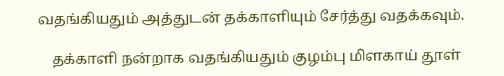வதங்கியதும் அத்துடன் தக்காளியும் சேர்த்து வதக்கவும்.

    தக்காளி நன்றாக வதங்கியதும் குழம்பு மிளகாய் தூள்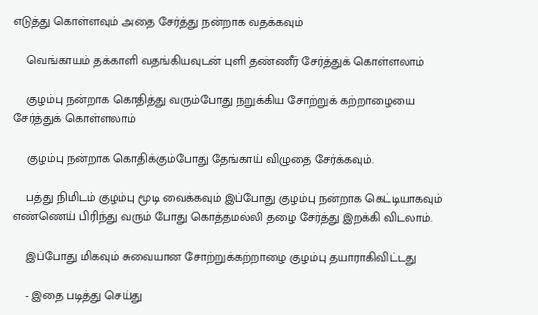எடுத்து கொள்ளவும் அதை சேர்த்து நன்றாக வதக்கவும்

    வெங்காயம் தக்காளி வதங்கியவுடன் புளி தண்ணீர் சேர்த்துக் கொள்ளலாம்

    குழம்பு நன்றாக கொதித்து வரும்போது நறுக்கிய சோற்றுக் கற்றாழையை சேர்த்துக் கொள்ளலாம்

    குழம்பு நன்றாக கொதிக்கும்போது தேங்காய் விழுதை சேர்க்கவும்.

    பத்து நிமிடம் குழம்பு மூடி வைக்கவும் இப்போது குழம்பு நன்றாக கெட்டியாகவும் எண்ணெய் பிரிந்து வரும் போது கொத்தமல்லி தழை சேர்த்து இறக்கி விடலாம்.

    இப்போது மிகவும் சுவையான சோற்றுக்கற்றாழை குழம்பு தயாராகிவிட்டது

    - இதை படித்து செய்து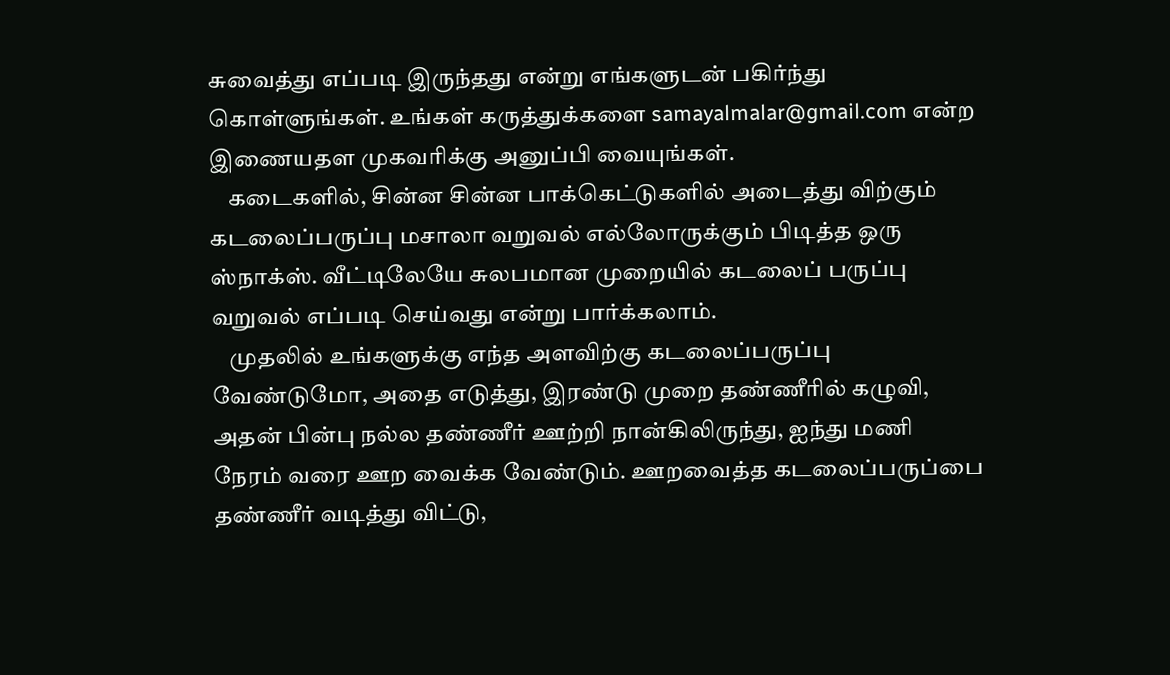சுவைத்து எப்படி இருந்தது என்று எங்களுடன் பகிர்ந்து கொள்ளுங்கள். உங்கள் கருத்துக்களை samayalmalar@gmail.com என்ற இணையதள முகவரிக்கு அனுப்பி வையுங்கள்.
    கடைகளில், சின்ன சின்ன பாக்கெட்டுகளில் அடைத்து விற்கும் கடலைப்பருப்பு மசாலா வறுவல் எல்லோருக்கும் பிடித்த ஒரு ஸ்நாக்ஸ். வீட்டிலேயே சுலபமான முறையில் கடலைப் பருப்பு வறுவல் எப்படி செய்வது என்று பார்க்கலாம்.
    முதலில் உங்களுக்கு எந்த அளவிற்கு கடலைப்பருப்பு வேண்டுமோ, அதை எடுத்து, இரண்டு முறை தண்ணீரில் கழுவி, அதன் பின்பு நல்ல தண்ணீர் ஊற்றி நான்கிலிருந்து, ஐந்து மணி நேரம் வரை ஊற வைக்க வேண்டும். ஊறவைத்த கடலைப்பருப்பை தண்ணீர் வடித்து விட்டு,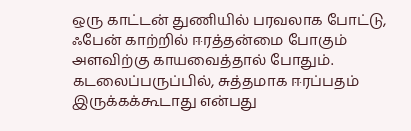ஒரு காட்டன் துணியில் பரவலாக போட்டு, ஃபேன் காற்றில் ஈரத்தன்மை போகும் அளவிற்கு காயவைத்தால் போதும். கடலைப்பருப்பில், சுத்தமாக ஈரப்பதம் இருக்கக்கூடாது என்பது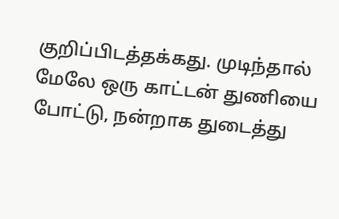குறிப்பிடத்தக்கது. முடிந்தால் மேலே ஒரு காட்டன் துணியை போட்டு, நன்றாக துடைத்து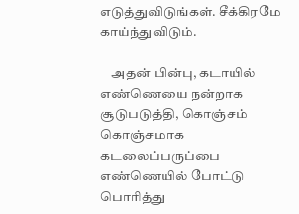எடுத்துவிடுங்கள். சீக்கிரமே காய்ந்துவிடும்.

    அதன் பின்பு, கடாயில் எண்ணெயை நன்றாக சூடுபடுத்தி, கொஞ்சம் கொஞ்சமாக கடலைப்பருப்பை எண்ணெயில் போட்டு பொரித்து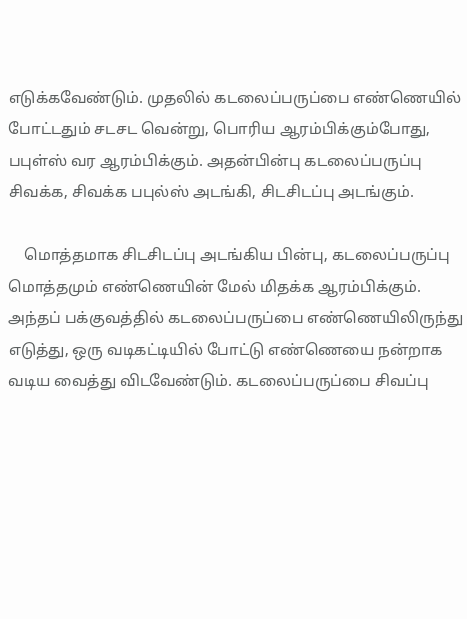எடுக்கவேண்டும். முதலில் கடலைப்பருப்பை எண்ணெயில் போட்டதும் சடசட வென்று, பொரிய ஆரம்பிக்கும்போது, பபுள்ஸ் வர ஆரம்பிக்கும். அதன்பின்பு கடலைப்பருப்பு சிவக்க, சிவக்க பபுல்ஸ் அடங்கி, சிடசிடப்பு அடங்கும்.

    மொத்தமாக சிடசிடப்பு அடங்கிய பின்பு, கடலைப்பருப்பு மொத்தமும் எண்ணெயின் மேல் மிதக்க ஆரம்பிக்கும். அந்தப் பக்குவத்தில் கடலைப்பருப்பை எண்ணெயிலிருந்து எடுத்து, ஒரு வடிகட்டியில் போட்டு எண்ணெயை நன்றாக வடிய வைத்து விடவேண்டும். கடலைப்பருப்பை சிவப்பு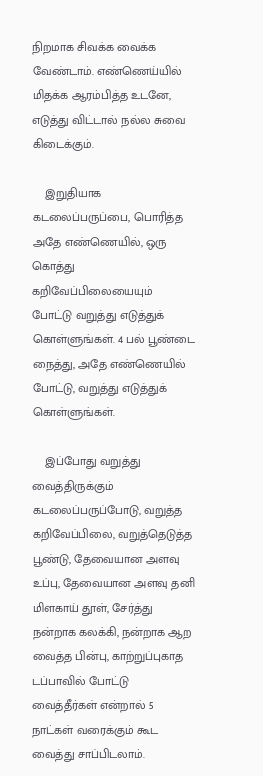நிறமாக சிவக்க வைக்க வேண்டாம். எண்ணெய்யில் மிதக்க ஆரம்பித்த உடனே, எடுத்து விட்டால் நல்ல சுவை கிடைக்கும்.

    இறுதியாக கடலைப்பருப்பை, பொரித்த அதே எண்ணெயில், ஒரு கொத்து கறிவேப்பிலையையும் போட்டு வறுத்து எடுத்துக் கொள்ளுங்கள். 4 பல் பூண்டை நைத்து, அதே எண்ணெயில் போட்டு, வறுத்து எடுத்துக் கொள்ளுங்கள்.

    இப்போது வறுத்து வைத்திருக்கும் கடலைப்பருப்போடு, வறுத்த கறிவேப்பிலை, வறுத்தெடுத்த பூண்டு, தேவையான அளவு உப்பு, தேவையான அளவு தனி மிளகாய் தூள், சேர்த்து நன்றாக கலக்கி, நன்றாக ஆற வைத்த பின்பு, காற்றுப்புகாத டப்பாவில் போட்டு வைத்தீர்கள் என்றால் 5 நாட்கள் வரைக்கும் கூட வைத்து சாப்பிடலாம்.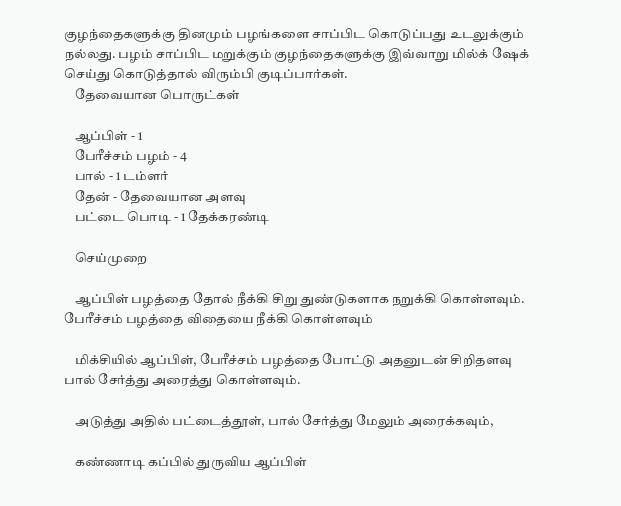குழந்தைகளுக்கு தினமும் பழங்களை சாப்பிட கொடுப்பது உடலுக்கும் நல்லது. பழம் சாப்பிட மறுக்கும் குழந்தைகளுக்கு இவ்வாறு மில்க் ஷேக் செய்து கொடுத்தால் விரும்பி குடிப்பார்கள்.
    தேவையான பொருட்கள்

    ஆப்பிள் - 1
    பேரீச்சம் பழம் - 4
    பால் - 1 டம்ளர்
    தேன் - தேவையான அளவு
    பட்டை பொடி - 1 தேக்கரண்டி

    செய்முறை

    ஆப்பிள் பழத்தை தோல் நீக்கி சிறு துண்டுகளாக நறுக்கி கொள்ளவும். பேரீச்சம் பழத்தை விதையை நீக்கி கொள்ளவும்

    மிக்சியில் ஆப்பிள், பேரீச்சம் பழத்தை போட்டு அதனுடன் சிறிதளவு பால் சேர்த்து அரைத்து கொள்ளவும்.

    அடுத்து அதில் பட்டைத்தூள், பால் சேர்த்து மேலும் அரைக்கவும்,

    கண்ணாடி கப்பில் துருவிய ஆப்பிள்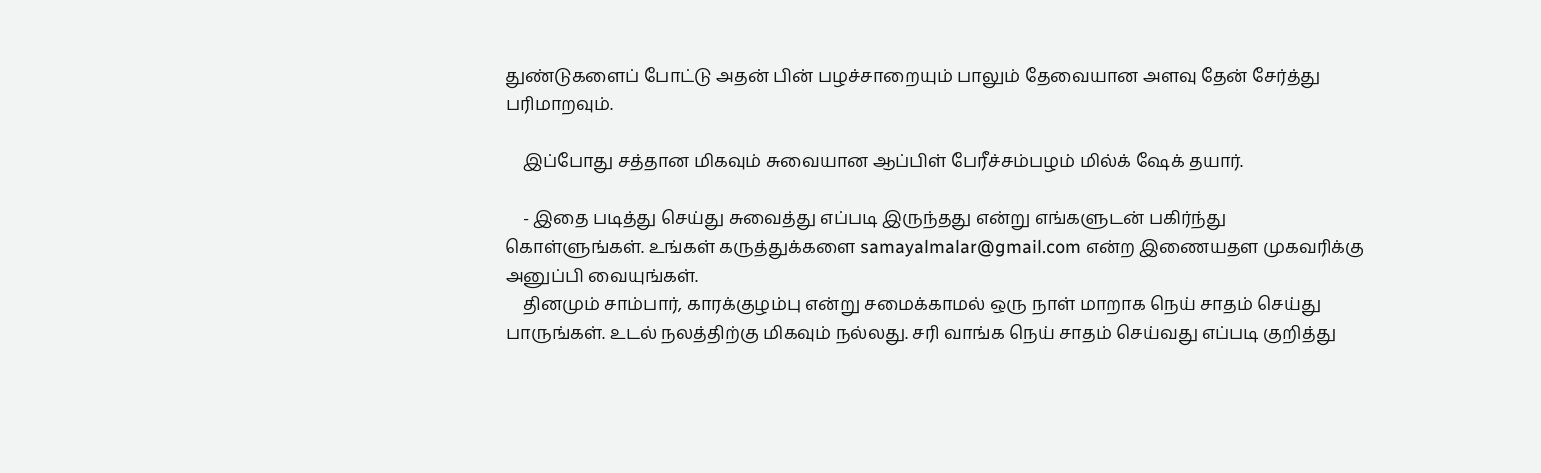துண்டுகளைப் போட்டு அதன் பின் பழச்சாறையும் பாலும் தேவையான அளவு தேன் சேர்த்து பரிமாறவும்.

    இப்போது சத்தான மிகவும் சுவையான ஆப்பிள் பேரீச்சம்பழம் மில்க் ஷேக் தயார்.

    - இதை படித்து செய்து சுவைத்து எப்படி இருந்தது என்று எங்களுடன் பகிர்ந்து கொள்ளுங்கள். உங்கள் கருத்துக்களை samayalmalar@gmail.com என்ற இணையதள முகவரிக்கு அனுப்பி வையுங்கள்.
    தினமும் சாம்பார், காரக்குழம்பு என்று சமைக்காமல் ஒரு நாள் மாறாக நெய் சாதம் செய்து பாருங்கள். உடல் நலத்திற்கு மிகவும் நல்லது. சரி வாங்க நெய் சாதம் செய்வது எப்படி குறித்து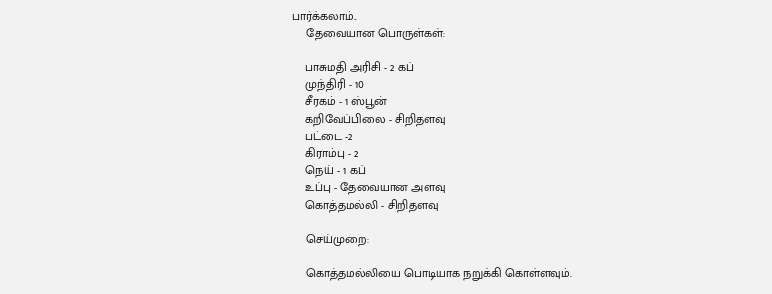பார்க்கலாம்..
    தேவையான பொருள்கள்:

    பாசுமதி அரிசி - 2 கப்
    முந்திரி - 10
    சீரகம் - 1 ஸ்பூன்
    கறிவேப்பிலை - சிறிதளவு
    பட்டை -2
    கிராம்பு - 2
    நெய் - 1 கப்
    உப்பு - தேவையான அளவு
    கொத்தமல்லி - சிறிதளவு

    செய்முறை:

    கொத்தமல்லியை பொடியாக நறுக்கி கொள்ளவும்.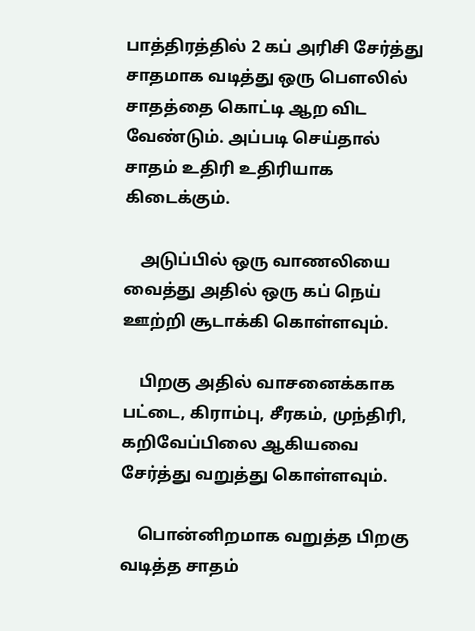பாத்திரத்தில் 2 கப் அரிசி சேர்த்து சாதமாக வடித்து ஒரு பௌலில் சாதத்தை கொட்டி ஆற விட வேண்டும். அப்படி செய்தால் சாதம் உதிரி உதிரியாக கிடைக்கும்.

    அடுப்பில் ஒரு வாணலியை வைத்து அதில் ஒரு கப் நெய் ஊற்றி சூடாக்கி கொள்ளவும்.

    பிறகு அதில் வாசனைக்காக பட்டை, கிராம்பு, சீரகம், முந்திரி, கறிவேப்பிலை ஆகியவை சேர்த்து வறுத்து கொள்ளவும்.

    பொன்னிறமாக வறுத்த பிறகு வடித்த சாதம்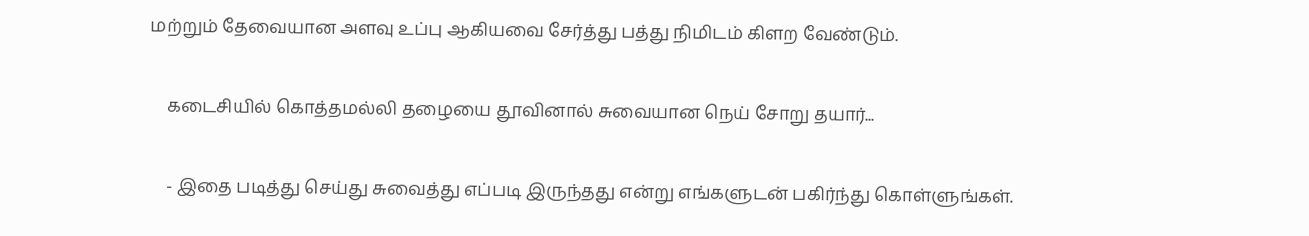மற்றும் தேவையான அளவு உப்பு ஆகியவை சேர்த்து பத்து நிமிடம் கிளற வேண்டும்.

    கடைசியில் கொத்தமல்லி தழையை தூவினால் சுவையான நெய் சோறு தயார்...

    - இதை படித்து செய்து சுவைத்து எப்படி இருந்தது என்று எங்களுடன் பகிர்ந்து கொள்ளுங்கள்.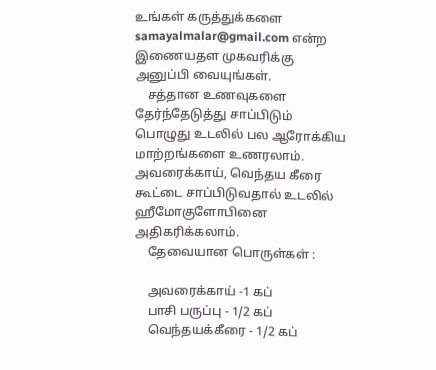உங்கள் கருத்துக்களை samayalmalar@gmail.com என்ற இணையதள முகவரிக்கு அனுப்பி வையுங்கள்.
    சத்தான உணவுகளை தேர்ந்தேடுத்து சாப்பிடும் பொழுது உடலில் பல ஆரோக்கிய மாற்றங்களை உணரலாம். அவரைக்காய், வெந்தய கீரை கூட்டை சாப்பிடுவதால் உடலில் ஹீமோகுளோபினை அதிகரிக்கலாம்.
    தேவையான பொருள்கள் :

    அவரைக்காய் -1 கப்
    பாசி பருப்பு - 1/2 கப்
    வெந்தயக்கீரை - 1/2 கப்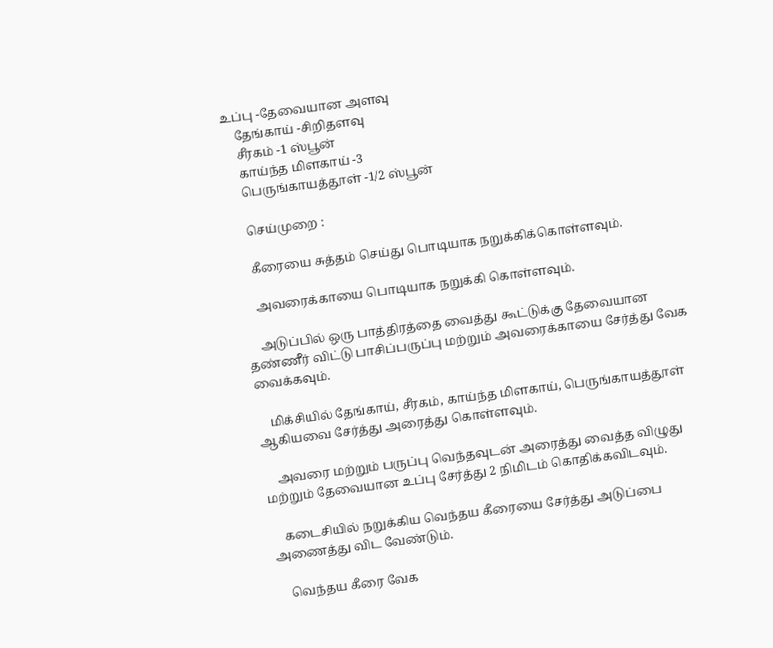உப்பு -தேவையான அளவு
    தேங்காய் -சிறிதளவு
    சீரகம் -1 ஸ்பூன்
    காய்ந்த மிளகாய் -3
    பெருங்காயத்தூள் -1/2 ஸ்பூன்

    செய்முறை :

    கீரையை சுத்தம் செய்து பொடியாக நறுக்கிக்கொள்ளவும்.

    அவரைக்காயை பொடியாக நறுக்கி கொள்ளவும்.

    அடுப்பில் ஒரு பாத்திரத்தை வைத்து கூட்டுக்கு தேவையான தண்ணீர் விட்டு பாசிப்பருப்பு மற்றும் அவரைக்காயை சேர்த்து வேக வைக்கவும்.

    மிக்சியில் தேங்காய், சீரகம், காய்ந்த மிளகாய், பெருங்காயத்தூள் ஆகியவை சேர்த்து அரைத்து கொள்ளவும்.

    அவரை மற்றும் பருப்பு வெந்தவுடன் அரைத்து வைத்த விழுது மற்றும் தேவையான உப்பு சேர்த்து 2 நிமிடம் கொதிக்கவிடவும்.

    கடைசியில் நறுக்கிய வெந்தய கீரையை சேர்த்து அடுப்பை அணைத்து விட வேண்டும்.

    வெந்தய கீரை வேக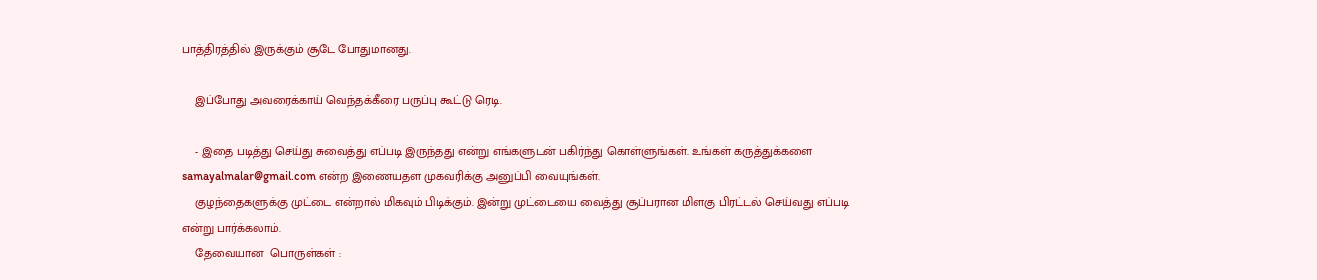பாத்திரத்தில் இருக்கும் சூடே போதுமானது.

    இப்போது அவரைக்காய் வெந்தக்கீரை பருப்பு கூட்டு ரெடி.

    - இதை படித்து செய்து சுவைத்து எப்படி இருந்தது என்று எங்களுடன் பகிர்ந்து கொள்ளுங்கள். உங்கள் கருத்துக்களை samayalmalar@gmail.com என்ற இணையதள முகவரிக்கு அனுப்பி வையுங்கள்.
    குழந்தைகளுக்கு முட்டை என்றால் மிகவும் பிடிக்கும். இன்று முட்டையை வைத்து சூப்பரான மிளகு பிரட்டல் செய்வது எப்படி என்று பார்க்கலாம்.
    தேவையான  பொருள்கள் :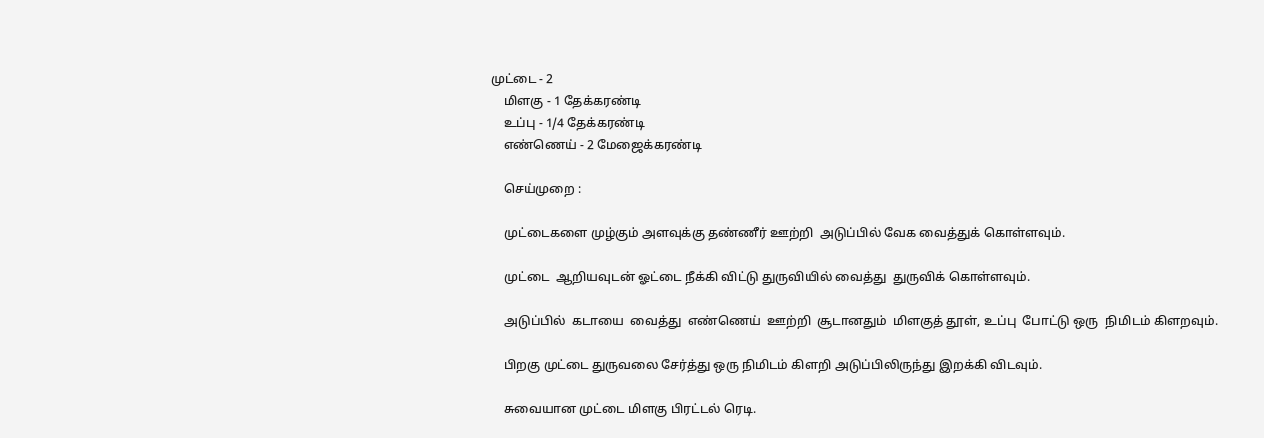முட்டை - 2
    மிளகு - 1 தேக்கரண்டி
    உப்பு - 1/4 தேக்கரண்டி
    எண்ணெய் - 2 மேஜைக்கரண்டி

    செய்முறை :

    முட்டைகளை முழ்கும் அளவுக்கு தண்ணீர் ஊற்றி  அடுப்பில் வேக வைத்துக் கொள்ளவும்.

    முட்டை  ஆறியவுடன் ஓட்டை நீக்கி விட்டு துருவியில் வைத்து  துருவிக் கொள்ளவும்.

    அடுப்பில்  கடாயை  வைத்து  எண்ணெய்  ஊற்றி  சூடானதும்  மிளகுத் தூள், உப்பு  போட்டு ஒரு  நிமிடம் கிளறவும்.

    பிறகு முட்டை துருவலை சேர்த்து ஒரு நிமிடம் கிளறி அடுப்பிலிருந்து இறக்கி விடவும்.

    சுவையான முட்டை மிளகு பிரட்டல் ரெடி.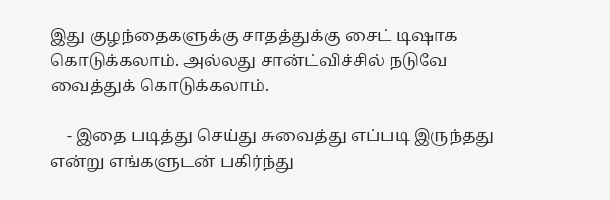இது குழந்தைகளுக்கு சாதத்துக்கு சைட் டிஷாக கொடுக்கலாம். அல்லது சான்ட்விச்சில் நடுவே வைத்துக் கொடுக்கலாம்.

    - இதை படித்து செய்து சுவைத்து எப்படி இருந்தது என்று எங்களுடன் பகிர்ந்து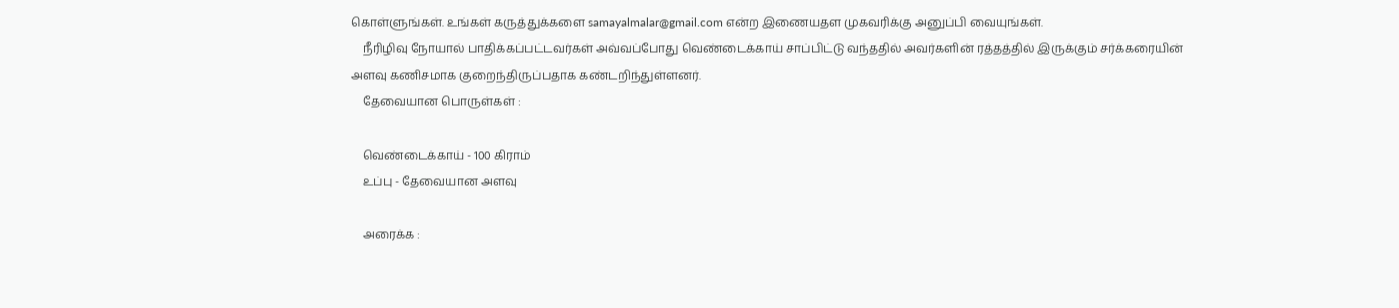கொள்ளுங்கள். உங்கள் கருத்துக்களை samayalmalar@gmail.com என்ற இணையதள முகவரிக்கு அனுப்பி வையுங்கள்.
    நீரிழிவு நோயால் பாதிக்கப்பட்டவர்கள் அவ்வப்போது வெண்டைக்காய் சாப்பிட்டு வந்ததில் அவர்களின் ரத்தத்தில் இருக்கும் சர்க்கரையின் அளவு கணிசமாக குறைந்திருப்பதாக கண்டறிந்துள்ளனர்.
    தேவையான பொருள்கள் :

    வெண்டைக்காய் - 100 கிராம்
    உப்பு - தேவையான அளவு

    அரைக்க :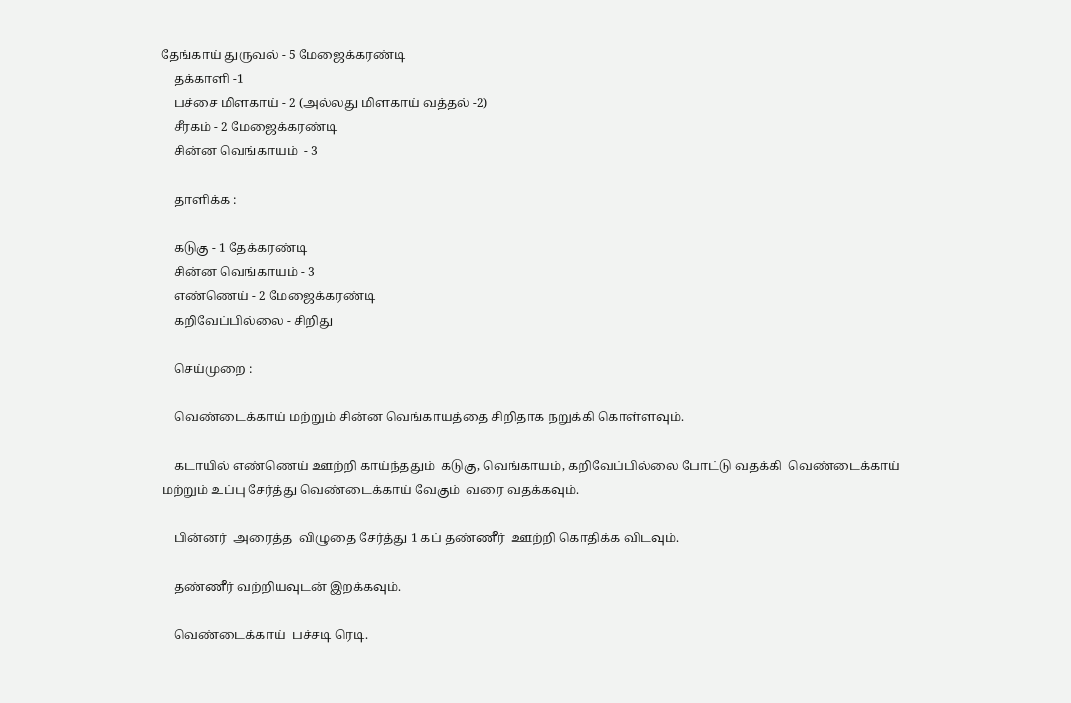தேங்காய் துருவல் - 5 மேஜைக்கரண்டி
    தக்காளி -1
    பச்சை மிளகாய் - 2 (அல்லது மிளகாய் வத்தல் -2)
    சீரகம் - 2 மேஜைக்கரண்டி
    சின்ன வெங்காயம்  - 3

    தாளிக்க :

    கடுகு - 1 தேக்கரண்டி
    சின்ன வெங்காயம் - 3
    எண்ணெய் - 2 மேஜைக்கரண்டி
    கறிவேப்பில்லை - சிறிது

    செய்முறை :

    வெண்டைக்காய் மற்றும் சின்ன வெங்காயத்தை சிறிதாக நறுக்கி கொள்ளவும்.

    கடாயில் எண்ணெய் ஊற்றி காய்ந்ததும்  கடுகு, வெங்காயம், கறிவேப்பில்லை போட்டு வதக்கி  வெண்டைக்காய் மற்றும் உப்பு சேர்த்து வெண்டைக்காய் வேகும்  வரை வதக்கவும்.

    பின்னர்  அரைத்த  விழுதை சேர்த்து 1 கப் தண்ணீர்  ஊற்றி கொதிக்க விடவும்.

    தண்ணீர் வற்றியவுடன் இறக்கவும்.

    வெண்டைக்காய்  பச்சடி ரெடி.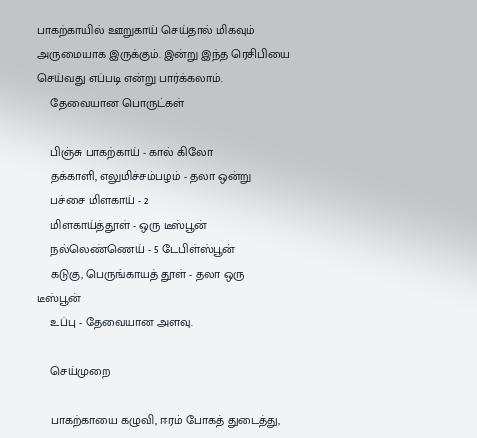பாகற்காயில் ஊறுகாய் செய்தால் மிகவும் அருமையாக இருக்கும். இன்று இந்த ரெசிபியை செய்வது எப்படி என்று பார்க்கலாம்.
    தேவையான பொருட்கள்

    பிஞ்சு பாகற்காய் - கால் கிலோ
    தக்காளி, எலுமிச்சம்பழம் - தலா ஒன்று
    பச்சை மிளகாய் - 2
    மிளகாய்த்தூள் - ஒரு டீஸ்பூன்
    நல்லெண்ணெய் - 5 டேபிள்ஸ்பூன்
    கடுகு, பெருங்காயத் தூள் - தலா ஒரு டீஸ்பூன்
    உப்பு - தேவையான அளவு.

    செய்முறை

    பாகற்காயை கழுவி, ஈரம் போகத் துடைத்து,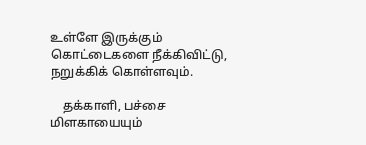உள்ளே இருக்கும் கொட்டைகளை நீக்கிவிட்டு, நறுக்கிக் கொள்ளவும்.

    தக்காளி, பச்சை மிளகாயையும்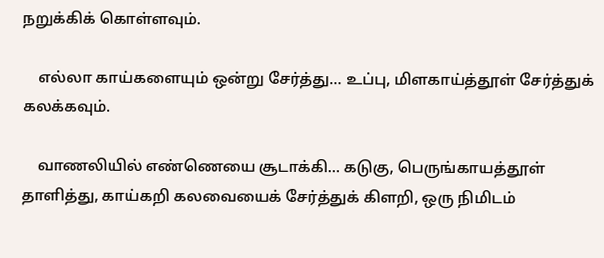நறுக்கிக் கொள்ளவும்.

    எல்லா காய்களையும் ஒன்று சேர்த்து… உப்பு, மிளகாய்த்தூள் சேர்த்துக் கலக்கவும்.

    வாணலியில் எண்ணெயை சூடாக்கி… கடுகு, பெருங்காயத்தூள் தாளித்து, காய்கறி கலவையைக் சேர்த்துக் கிளறி, ஒரு நிமிடம்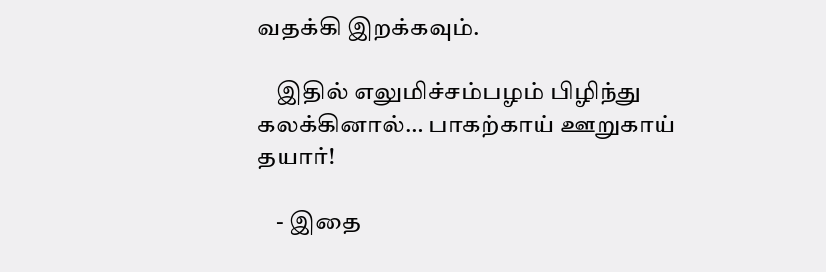வதக்கி இறக்கவும்.

    இதில் எலுமிச்சம்பழம் பிழிந்து கலக்கினால்… பாகற்காய் ஊறுகாய் தயார்!

    - இதை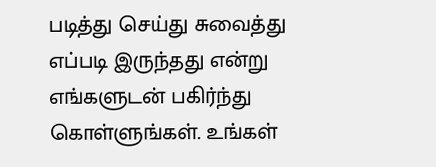படித்து செய்து சுவைத்து எப்படி இருந்தது என்று எங்களுடன் பகிர்ந்து கொள்ளுங்கள். உங்கள்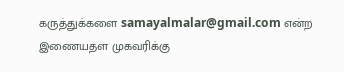கருத்துக்களை samayalmalar@gmail.com என்ற இணையதள முகவரிக்கு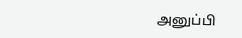அனுப்பி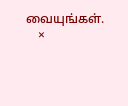வையுங்கள்.
    ×